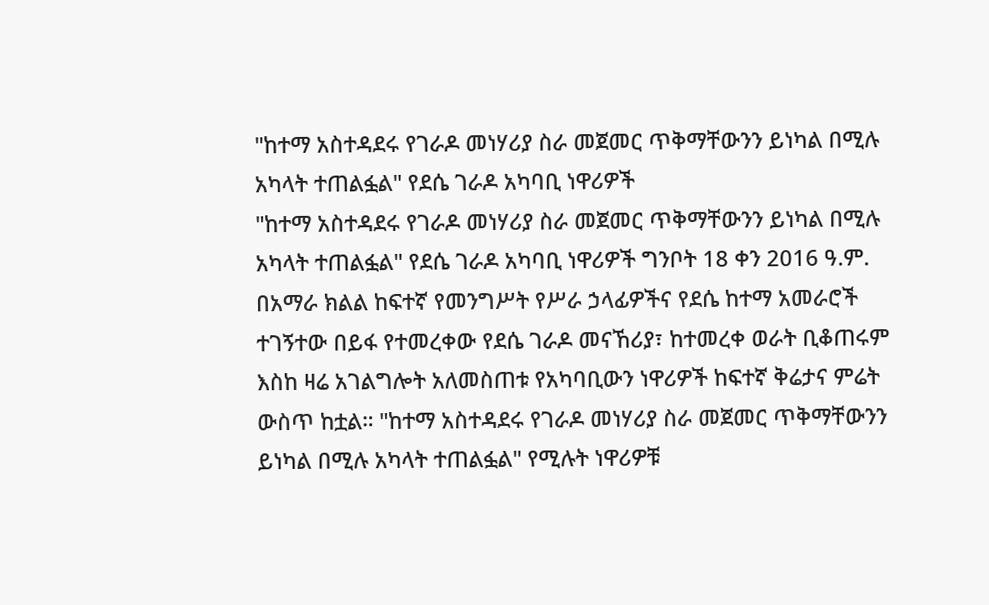"ከተማ አስተዳደሩ የገራዶ መነሃሪያ ስራ መጀመር ጥቅማቸውንን ይነካል በሚሉ አካላት ተጠልፏል" የደሴ ገራዶ አካባቢ ነዋሪዎች
"ከተማ አስተዳደሩ የገራዶ መነሃሪያ ስራ መጀመር ጥቅማቸውንን ይነካል በሚሉ አካላት ተጠልፏል" የደሴ ገራዶ አካባቢ ነዋሪዎች ግንቦት 18 ቀን 2016 ዓ.ም. በአማራ ክልል ከፍተኛ የመንግሥት የሥራ ኃላፊዎችና የደሴ ከተማ አመራሮች ተገኝተው በይፋ የተመረቀው የደሴ ገራዶ መናኸሪያ፣ ከተመረቀ ወራት ቢቆጠሩም እስከ ዛሬ አገልግሎት አለመስጠቱ የአካባቢውን ነዋሪዎች ከፍተኛ ቅሬታና ምሬት ውስጥ ከቷል። "ከተማ አስተዳደሩ የገራዶ መነሃሪያ ስራ መጀመር ጥቅማቸውንን ይነካል በሚሉ አካላት ተጠልፏል" የሚሉት ነዋሪዎቹ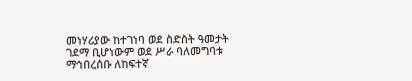መነሃሪያው ከተገነባ ወደ ስድስት ዓመታት ገደማ ቢሆነውም ወደ ሥራ ባለመግባቱ ማኅበረሰቡ ለከፍተኛ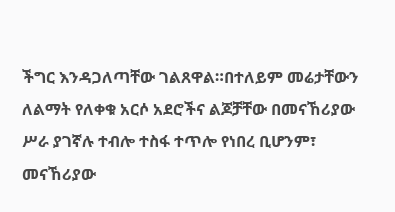ችግር እንዳጋለጣቸው ገልጸዋል።በተለይም መሬታቸውን ለልማት የለቀቁ አርሶ አደሮችና ልጆቻቸው በመናኸሪያው ሥራ ያገኛሉ ተብሎ ተስፋ ተጥሎ የነበረ ቢሆንም፣ መናኸሪያው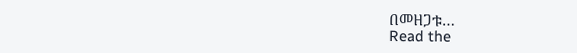በመዘጋቱ…
Read the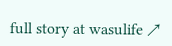full story at wasulife ↗